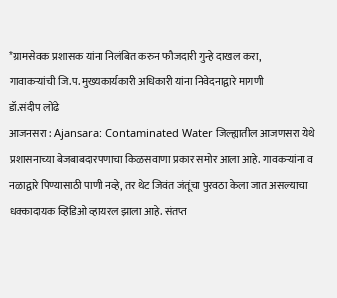*ग्रामसेवक प्रशासक यांना निलंबित करुन फौजदारी गुन्हे दाखल करा,
गावाकऱ्यांची जि.प. मुख्यकार्यकारी अधिकारी यांना निवेदनाद्वारे मागणी
डॉ.संदीप लोंढे
आजनसरा : Ajansara: Contaminated Water जिल्ह्यातील आजणसरा येथे प्रशासनाच्या बेजबाबदारपणाचा किळसवाणा प्रकार समोर आला आहे. गावकऱ्यांना व नळाद्वारे पिण्यासाठी पाणी नव्हे, तर थेट जिवंत जंतूंचा पुरवठा केला जात असल्याचा धक्कादायक व्हिडिओ व्हायरल झाला आहे. संतप्त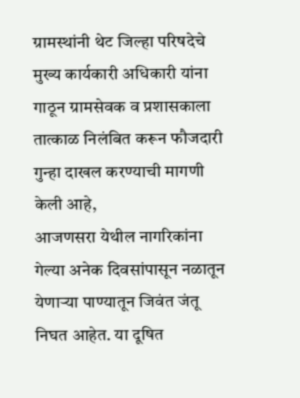ग्रामस्थांनी थेट जिल्हा परिषदेचे मुख्य कार्यकारी अधिकारी यांना गाठून ग्रामसेवक व प्रशासकाला तात्काळ निलंबित करून फौजदारी गुन्हा दाखल करण्याची मागणी केली आहे,
आजणसरा येथील नागरिकांना गेल्या अनेक दिवसांपासून नळातून येणाऱ्या पाण्यातून जिवंत जंतू निघत आहेत. या दूषित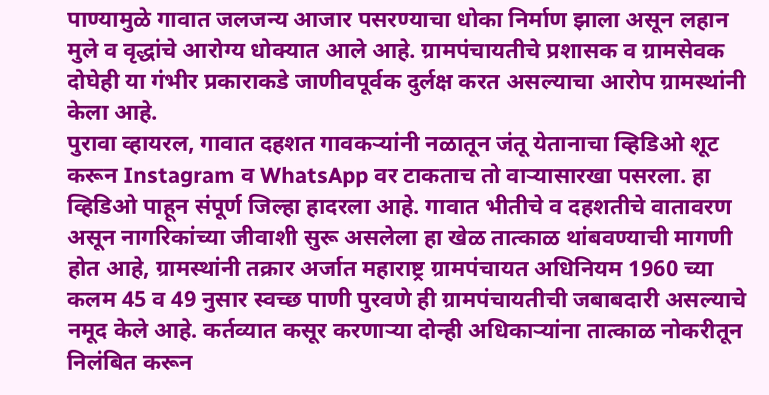पाण्यामुळे गावात जलजन्य आजार पसरण्याचा धोका निर्माण झाला असून लहान मुले व वृद्धांचे आरोग्य धोक्यात आले आहे. ग्रामपंचायतीचे प्रशासक व ग्रामसेवक दोघेही या गंभीर प्रकाराकडे जाणीवपूर्वक दुर्लक्ष करत असल्याचा आरोप ग्रामस्थांनी केला आहे.
पुरावा व्हायरल, गावात दहशत गावकऱ्यांनी नळातून जंतू येतानाचा व्हिडिओ शूट करून Instagram व WhatsApp वर टाकताच तो वाऱ्यासारखा पसरला. हा व्हिडिओ पाहून संपूर्ण जिल्हा हादरला आहे. गावात भीतीचे व दहशतीचे वातावरण असून नागरिकांच्या जीवाशी सुरू असलेला हा खेळ तात्काळ थांबवण्याची मागणी होत आहे, ग्रामस्थांनी तक्रार अर्जात महाराष्ट्र ग्रामपंचायत अधिनियम 1960 च्या कलम 45 व 49 नुसार स्वच्छ पाणी पुरवणे ही ग्रामपंचायतीची जबाबदारी असल्याचे नमूद केले आहे. कर्तव्यात कसूर करणाऱ्या दोन्ही अधिकाऱ्यांना तात्काळ नोकरीतून निलंबित करून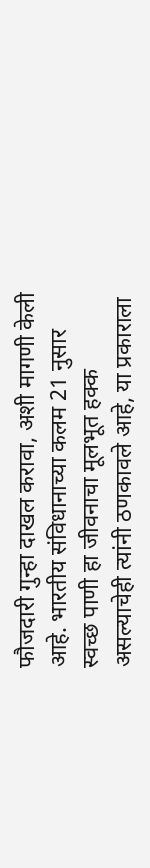फौजदारी गुन्हा दाखल करावा, अशी मागणी केली आहे. भारतीय संविधानाच्या कलम 21 नुसार स्वच्छ पाणी हा जीवनाचा मूलभूत हक्क असल्याचेही त्यांनी ठणकावले आहे, या प्रकाराला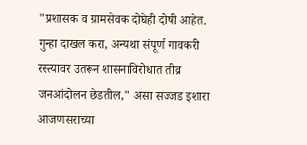"प्रशासक व ग्रामसेवक दोघेही दोषी आहेत. गुन्हा दाखल करा, अन्यथा संपूर्ण गावकरी रस्त्यावर उतरून शासनाविरोधात तीव्र जनआंदोलन छेडतील," असा सज्जड इशारा आजणसराच्या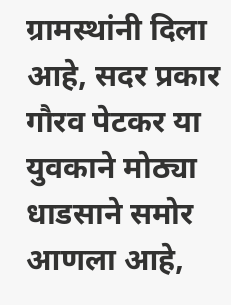ग्रामस्थांनी दिला आहे, सदर प्रकार गौरव पेटकर या युवकाने मोठ्या धाडसाने समोर आणला आहे,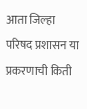आता जिल्हा परिषद प्रशासन या प्रकरणाची किती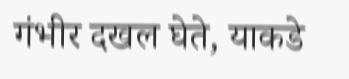गंभीर दखल घेते, याकडे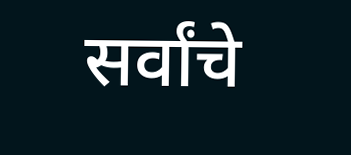सर्वांचे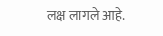लक्ष लागले आहे.